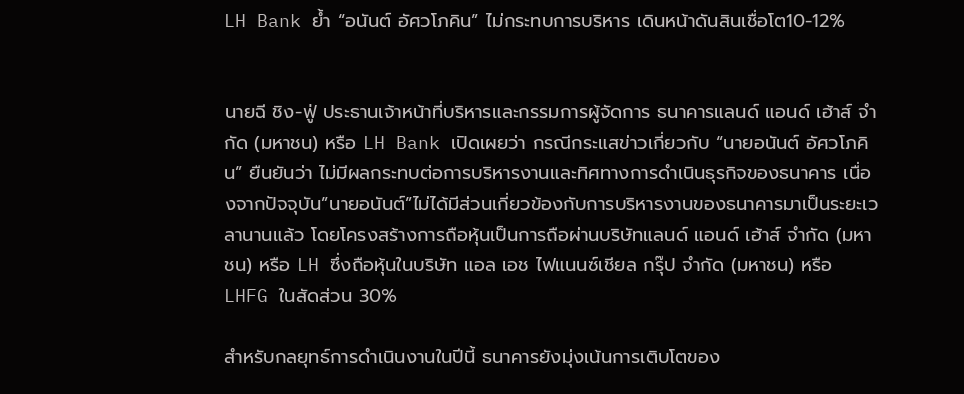LH Bank ย้ำ “อนันต์ อัศวโภคิน” ไม่กระทบการบริหาร เดินหน้าดันสินเชื่อโต10-12%


นายฉี ชิง-ฟู่ ประธานเจ้าหน้าที่บริหารและกรรมการผู้จัดการ ธนาคารแลนด์ แอนด์ เฮ้าส์ จำกัด (มหาชน) หรือ LH Bank เปิดเผยว่า กรณีกระแสข่าวเกี่ยวกับ “นายอนันต์ อัศวโภคิน” ยืนยันว่า ไม่มีผลกระทบต่อการบริหารงานและทิศทางการดำเนินธุรกิจของธนาคาร เนื่องจากปัจจุบัน”นายอนันต์”ไม่ได้มีส่วนเกี่ยวข้องกับการบริหารงานของธนาคารมาเป็นระยะเวลานานแล้ว โดยโครงสร้างการถือหุ้นเป็นการถือผ่านบริษัทแลนด์ แอนด์ เฮ้าส์ จำกัด (มหาชน) หรือ LH ซึ่งถือหุ้นในบริษัท แอล เอช ไฟแนนซ์เชียล กรุ๊ป จำกัด (มหาชน) หรือ LHFG ในสัดส่วน 30%

สำหรับกลยุทธ์การดำเนินงานในปีนี้ ธนาคารยังมุ่งเน้นการเติบโตของ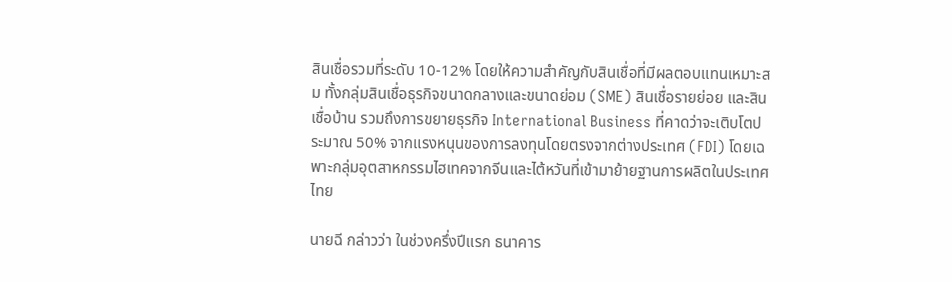สินเชื่อรวมที่ระดับ 10-12% โดยให้ความสำคัญกับสินเชื่อที่มีผลตอบแทนเหมาะสม ทั้งกลุ่มสินเชื่อธุรกิจขนาดกลางและขนาดย่อม (SME) สินเชื่อรายย่อย และสินเชื่อบ้าน รวมถึงการขยายธุรกิจ International Business ที่คาดว่าจะเติบโตประมาณ 50% จากแรงหนุนของการลงทุนโดยตรงจากต่างประเทศ (FDI) โดยเฉพาะกลุ่มอุตสาหกรรมไฮเทคจากจีนและไต้หวันที่เข้ามาย้ายฐานการผลิตในประเทศไทย

นายฉี กล่าวว่า ในช่วงครึ่งปีแรก ธนาคาร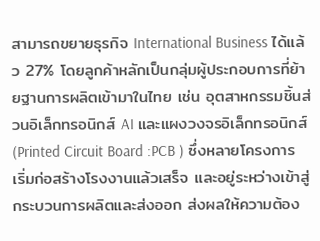สามารถขยายธุรกิจ International Business ได้แล้ว 27% โดยลูกค้าหลักเป็นกลุ่มผู้ประกอบการที่ย้ายฐานการผลิตเข้ามาในไทย เช่น อุตสาหกรรมชิ้นส่วนอิเล็กทรอนิกส์ AI และแผงวงจรอิเล็กทรอนิกส์ (Printed Circuit Board :PCB ) ซึ่งหลายโครงการเริ่มก่อสร้างโรงงานแล้วเสร็จ และอยู่ระหว่างเข้าสู่กระบวนการผลิตและส่งออก ส่งผลให้ความต้อง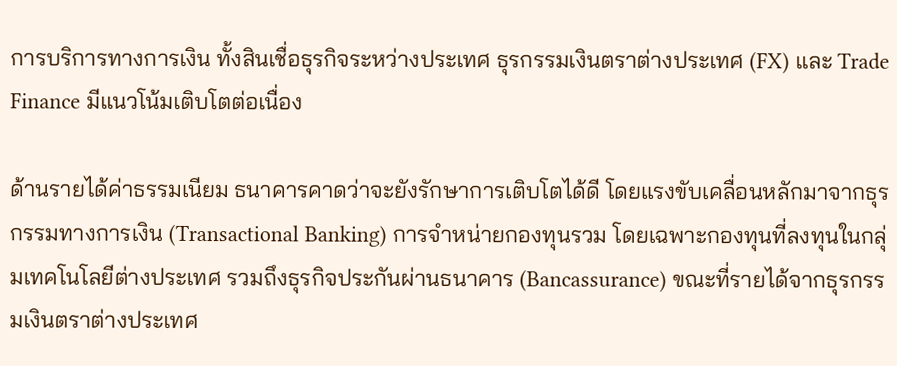การบริการทางการเงิน ทั้งสินเชื่อธุรกิจระหว่างประเทศ ธุรกรรมเงินตราต่างประเทศ (FX) และ Trade Finance มีแนวโน้มเติบโตต่อเนื่อง

ด้านรายได้ค่าธรรมเนียม ธนาคารคาดว่าจะยังรักษาการเติบโตได้ดี โดยแรงขับเคลื่อนหลักมาจากธุรกรรมทางการเงิน (Transactional Banking) การจำหน่ายกองทุนรวม โดยเฉพาะกองทุนที่ลงทุนในกลุ่มเทคโนโลยีต่างประเทศ รวมถึงธุรกิจประกันผ่านธนาคาร (Bancassurance) ขณะที่รายได้จากธุรกรรมเงินตราต่างประเทศ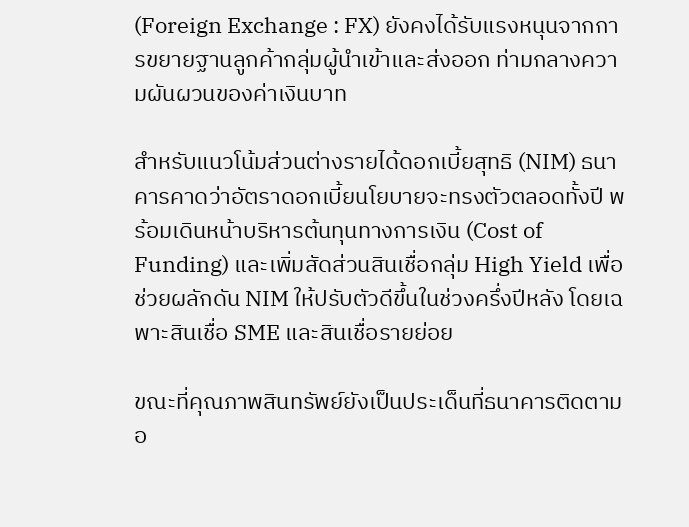(Foreign Exchange : FX) ยังคงได้รับแรงหนุนจากการขยายฐานลูกค้ากลุ่มผู้นำเข้าและส่งออก ท่ามกลางความผันผวนของค่าเงินบาท

สำหรับแนวโน้มส่วนต่างรายได้ดอกเบี้ยสุทธิ (NIM) ธนาคารคาดว่าอัตราดอกเบี้ยนโยบายจะทรงตัวตลอดทั้งปี พร้อมเดินหน้าบริหารต้นทุนทางการเงิน (Cost of Funding) และเพิ่มสัดส่วนสินเชื่อกลุ่ม High Yield เพื่อช่วยผลักดัน NIM ให้ปรับตัวดีขึ้นในช่วงครึ่งปีหลัง โดยเฉพาะสินเชื่อ SME และสินเชื่อรายย่อย

ขณะที่คุณภาพสินทรัพย์ยังเป็นประเด็นที่ธนาคารติดตามอ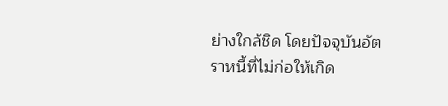ย่างใกล้ชิด โดยปัจจุบันอัตราหนี้ที่ไม่ก่อให้เกิด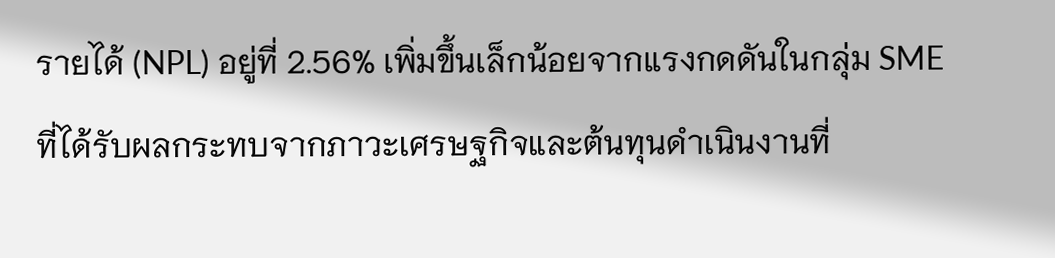รายได้ (NPL) อยู่ที่ 2.56% เพิ่มขึ้นเล็กน้อยจากแรงกดดันในกลุ่ม SME ที่ได้รับผลกระทบจากภาวะเศรษฐกิจและต้นทุนดำเนินงานที่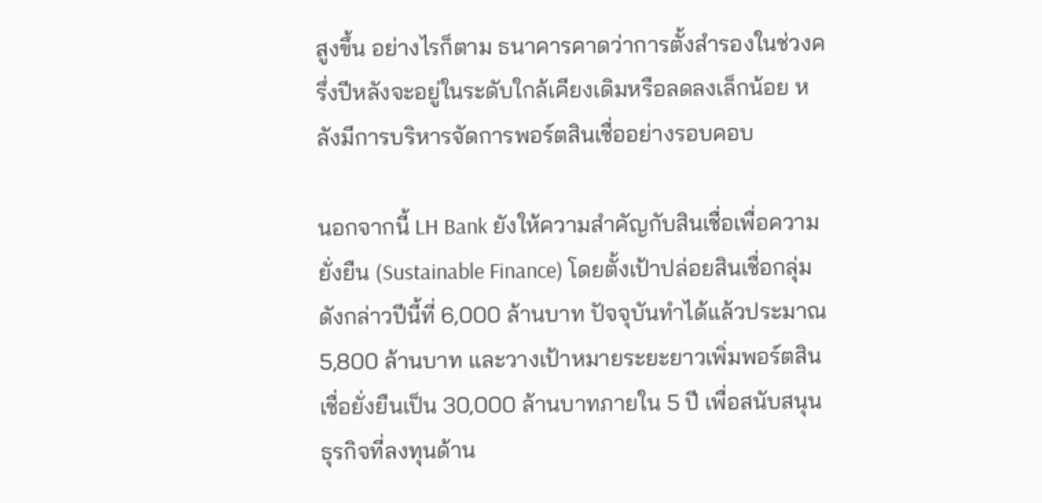สูงขึ้น อย่างไรก็ตาม ธนาคารคาดว่าการตั้งสำรองในช่วงครึ่งปีหลังจะอยู่ในระดับใกล้เคียงเดิมหรือลดลงเล็กน้อย หลังมีการบริหารจัดการพอร์ตสินเชื่ออย่างรอบคอบ

นอกจากนี้ LH Bank ยังให้ความสำคัญกับสินเชื่อเพื่อความยั่งยืน (Sustainable Finance) โดยตั้งเป้าปล่อยสินเชื่อกลุ่มดังกล่าวปีนี้ที่ 6,000 ล้านบาท ปัจจุบันทำได้แล้วประมาณ 5,800 ล้านบาท และวางเป้าหมายระยะยาวเพิ่มพอร์ตสินเชื่อยั่งยืนเป็น 30,000 ล้านบาทภายใน 5 ปี เพื่อสนับสนุนธุรกิจที่ลงทุนด้าน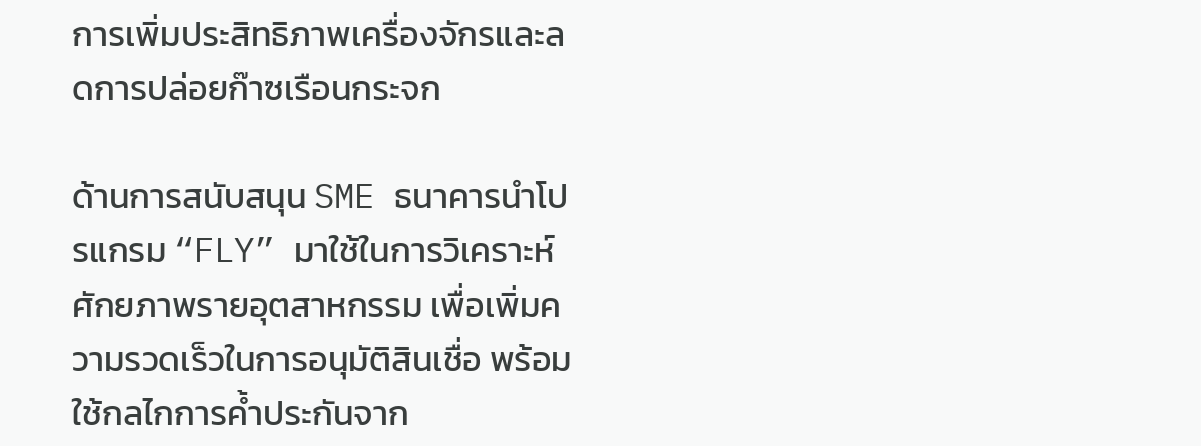การเพิ่มประสิทธิภาพเครื่องจักรและลดการปล่อยก๊าซเรือนกระจก

ด้านการสนับสนุน SME ธนาคารนำโปรแกรม “FLY” มาใช้ในการวิเคราะห์ศักยภาพรายอุตสาหกรรม เพื่อเพิ่มความรวดเร็วในการอนุมัติสินเชื่อ พร้อมใช้กลไกการค้ำประกันจาก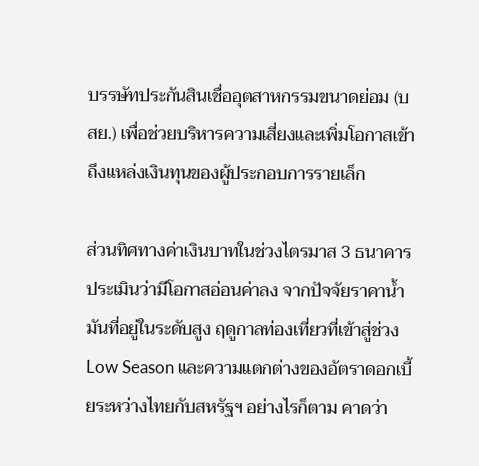บรรษัทประกันสินเชื่ออุตสาหกรรมขนาดย่อม (บสย.) เพื่อช่วยบริหารความเสี่ยงและเพิ่มโอกาสเข้าถึงแหล่งเงินทุนของผู้ประกอบการรายเล็ก

ส่วนทิศทางค่าเงินบาทในช่วงไตรมาส 3 ธนาคารประเมินว่ามีโอกาสอ่อนค่าลง จากปัจจัยราคาน้ำมันที่อยู่ในระดับสูง ฤดูกาลท่องเที่ยวที่เข้าสู่ช่วง Low Season และความแตกต่างของอัตราดอกเบี้ยระหว่างไทยกับสหรัฐฯ อย่างไรก็ตาม คาดว่า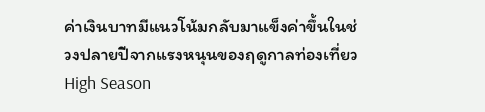ค่าเงินบาทมีแนวโน้มกลับมาแข็งค่าขึ้นในช่วงปลายปีจากแรงหนุนของฤดูกาลท่องเที่ยว High Season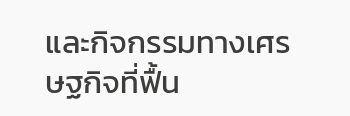และกิจกรรมทางเศรษฐกิจที่ฟื้น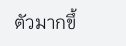ตัวมากขึ้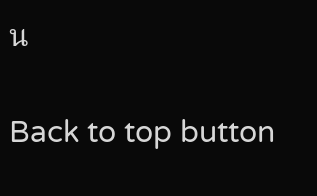น

Back to top button